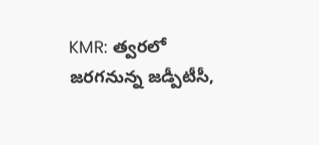KMR: త్వరలో జరగనున్న జడ్పీటీసీ,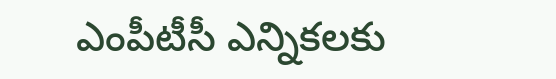ఎంపీటీసీ ఎన్నికలకు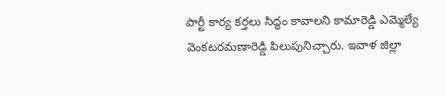పార్టీ కార్య కర్తలు సిద్ధం కావాలని కామారెడ్డి ఎమ్మెల్యే వెంకటరమణారెడ్డి పిలుపునిచ్చారు. ఇవాళ జిల్లా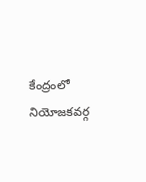కేంద్రంలో నియోజకవర్గ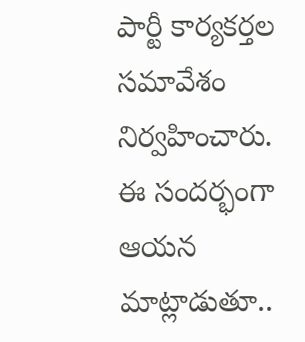పార్టీ కార్యకర్తల సమావేశం నిర్వహించారు. ఈ సందర్భంగా ఆయన మాట్లాడుతూ..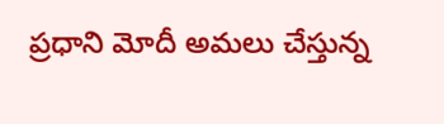ప్రధాని మోదీ అమలు చేస్తున్న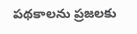పథకాలను ప్రజలకు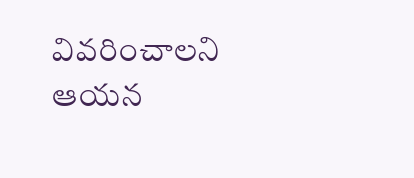వివరించాలని ఆయన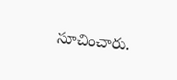సూచించారు.